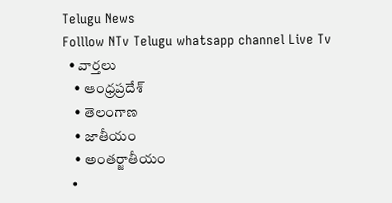Telugu News
Folllow NTv Telugu whatsapp channel Live Tv
  • వార్తలు
    • ఆంధ్రప్రదేశ్
    • తెలంగాణ
    • జాతీయం
    • అంతర్జాతీయం
  •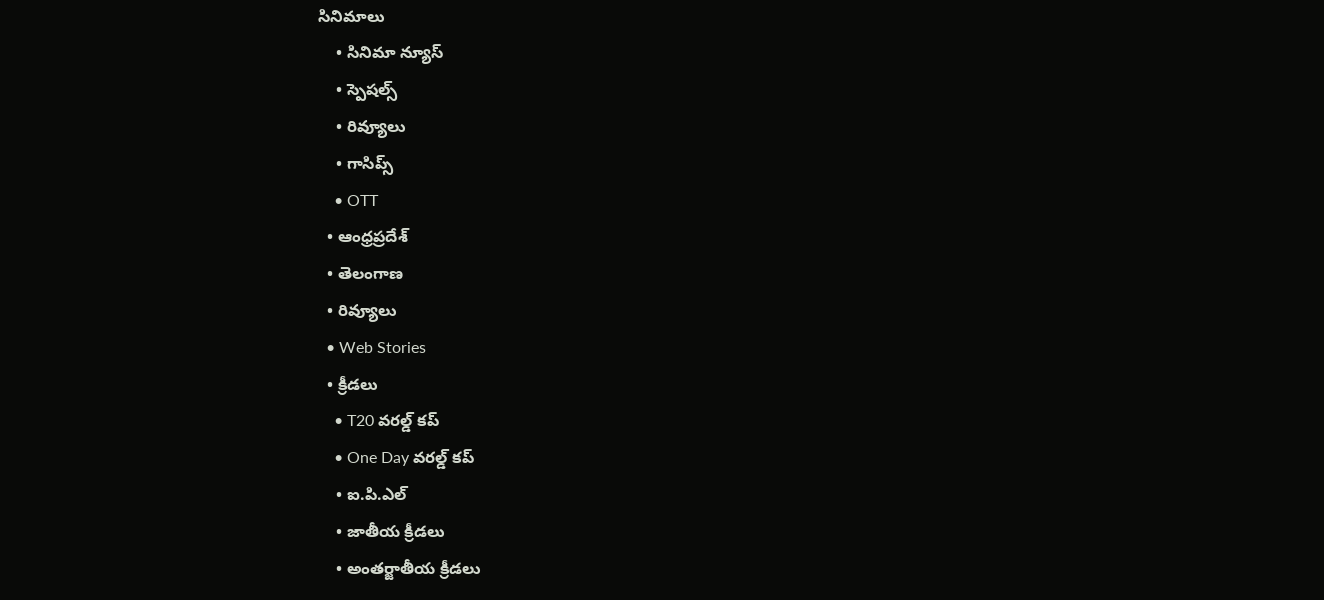సినిమాలు
    • సినిమా న్యూస్
    • స్పెషల్స్
    • రివ్యూలు
    • గాసిప్స్
    • OTT
  • ఆంధ్రప్రదేశ్
  • తెలంగాణ
  • రివ్యూలు
  • Web Stories
  • క్రీడలు
    • T20 వరల్డ్ కప్
    • One Day వరల్డ్ కప్
    • ఐ.పి.ఎల్
    • జాతీయ క్రీడలు
    • అంతర్జాతీయ క్రీడలు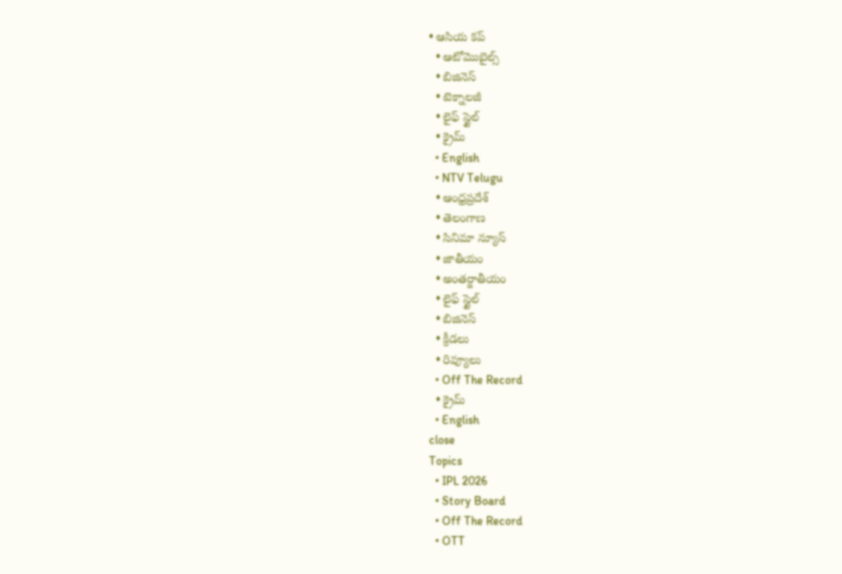• ఆసియ కప్
  • ఆటోమొబైల్స్
  • బిజినెస్‌
  • టెక్నాలజీ
  • లైఫ్ స్టైల్
  • క్రైమ్
  • English
  • NTV Telugu
  • ఆంధ్రప్రదేశ్
  • తెలంగాణ
  • సినిమా న్యూస్
  • జాతీయం
  • అంతర్జాతీయం
  • లైఫ్ స్టైల్
  • బిజినెస్‌
  • క్రీడలు
  • రివ్యూలు
  • Off The Record
  • క్రైమ్
  • English
close
Topics
  • IPL 2026
  • Story Board
  • Off The Record
  • OTT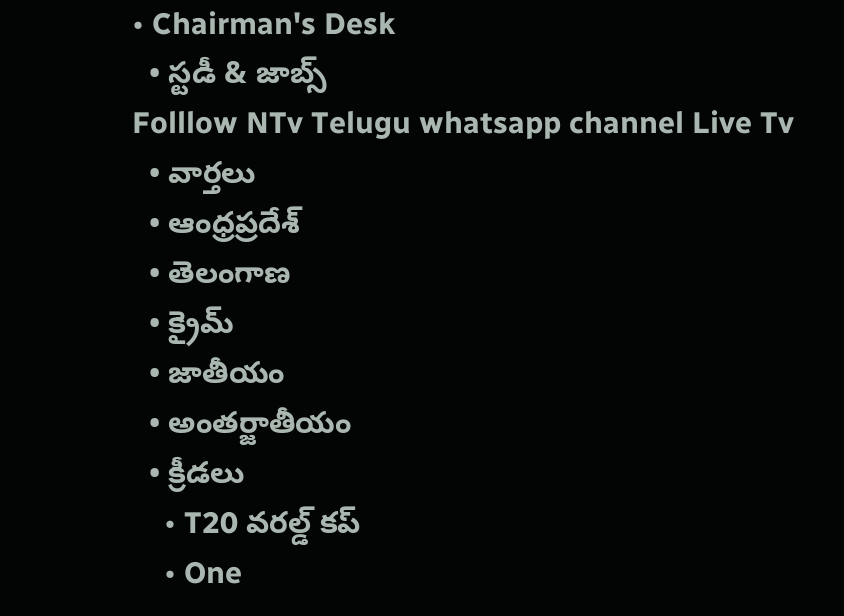• Chairman's Desk
  • స్టడీ & జాబ్స్
Folllow NTv Telugu whatsapp channel Live Tv
  • వార్తలు
  • ఆంధ్రప్రదేశ్
  • తెలంగాణ
  • క్రైమ్
  • జాతీయం
  • అంతర్జాతీయం
  • క్రీడలు
    • T20 వరల్డ్ కప్
    • One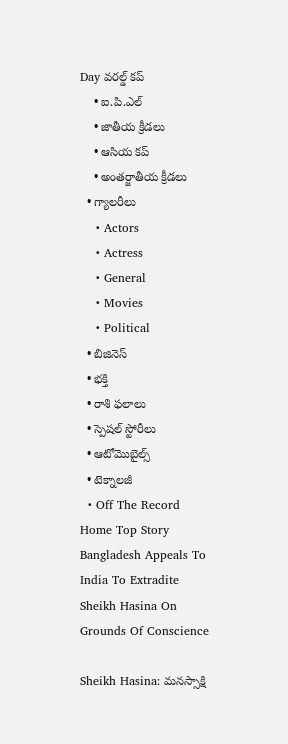Day వరల్డ్ కప్
    • ఐ.పి.ఎల్
    • జాతీయ క్రీడలు
    • ఆసియ కప్
    • అంతర్జాతీయ క్రీడలు
  • గ్యాలరీలు
    • Actors
    • Actress
    • General
    • Movies
    • Political
  • బిజినెస్‌
  • భక్తి
  • రాశి ఫలాలు
  • స్పెషల్‌ స్టోరీలు
  • ఆటోమొబైల్స్
  • టెక్నాలజీ
  • Off The Record
Home Top Story Bangladesh Appeals To India To Extradite Sheikh Hasina On Grounds Of Conscience

Sheikh Hasina: మనస్సాక్షి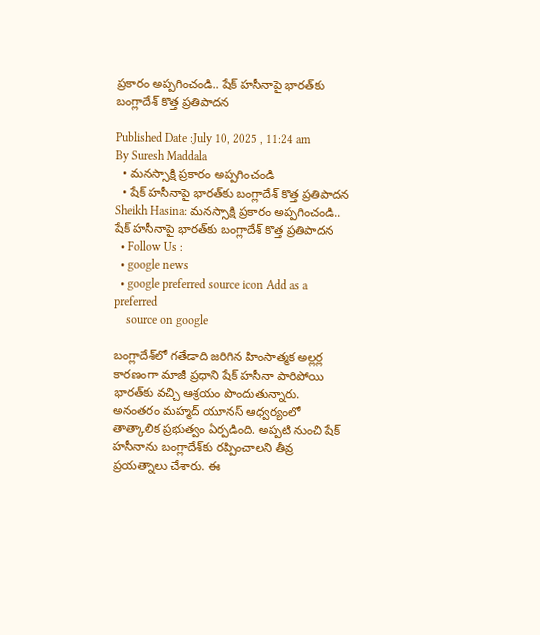ప్రకారం అప్పగించండి.. షేక్ హసీనాపై భారత్‌కు బంగ్లాదేశ్ కొత్త ప్రతిపాదన

Published Date :July 10, 2025 , 11:24 am
By Suresh Maddala
  • మనస్సాక్షి ప్రకారం అప్పగించండి
  • షేక్ హసీనాపై భారత్‌కు బంగ్లాదేశ్ కొత్త ప్రతిపాదన
Sheikh Hasina: మనస్సాక్షి ప్రకారం అప్పగించండి.. షేక్ హసీనాపై భారత్‌కు బంగ్లాదేశ్ కొత్త ప్రతిపాదన
  • Follow Us :
  • google news
  • google preferred source icon Add as a preferred
    source on google

బంగ్లాదేశ్‌లో గతేడాది జరిగిన హింసాత్మక అల్లర్ల కారణంగా మాజీ ప్రధాని షేక్ హసీనా పారిపోయి భారత్‌కు వచ్చి ఆశ్రయం పొందుతున్నారు. అనంతరం మహ్మద్‌ యూనస్‌ ఆధ్వర్యంలో తాత్కాలిక ప్రభుత్వం ఏర్పడింది. అప్పటి నుంచి షేక్ హసీనాను బంగ్లాదేశ్‌కు రప్పించాలని తీవ్ర ప్రయత్నాలు చేశారు. ఈ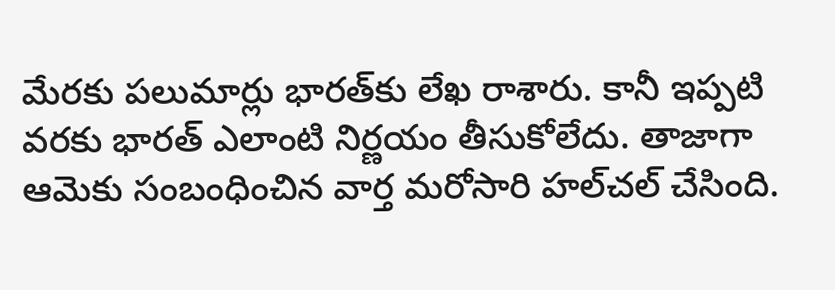మేరకు పలుమార్లు భారత్‌కు లేఖ రాశారు. కానీ ఇప్పటి వరకు భారత్ ఎలాంటి నిర్ణయం తీసుకోలేదు. తాజాగా ఆమెకు సంబంధించిన వార్త మరోసారి హల్‌చల్ చేసింది.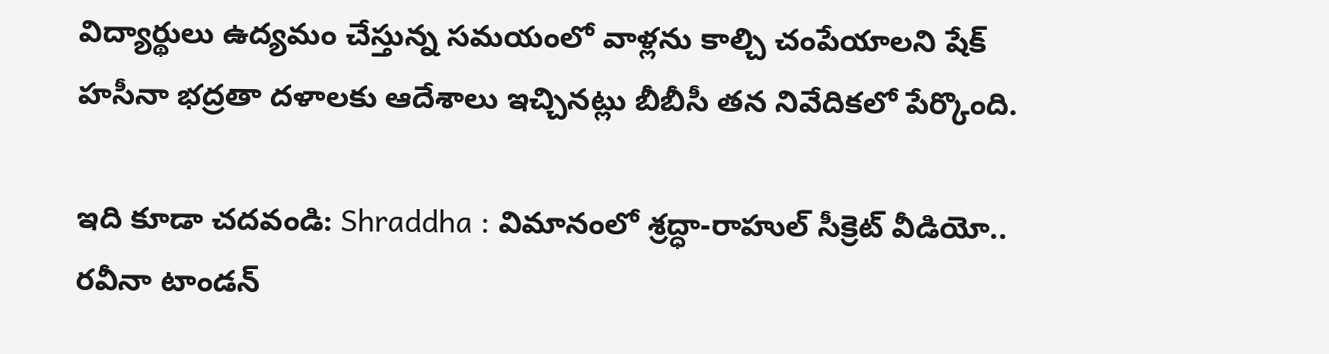విద్యార్థులు ఉద్యమం చేస్తున్న సమయంలో వాళ్లను కాల్చి చంపేయాలని షేక్ హసీనా భద్రతా దళాలకు ఆదేశాలు ఇచ్చినట్లు బీబీసీ తన నివేదికలో పేర్కొంది.

ఇది కూడా చదవండి: Shraddha : విమానంలో శ్రద్ధా-రాహుల్ సీక్రెట్ వీడియో.. రవీనా టాండన్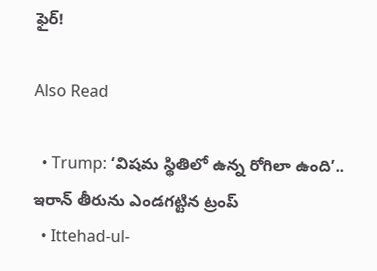ఫైర్!

Also Read

  • Trump: ‘విషమ స్థితిలో ఉన్న రోగిలా ఉంది’.. ఇరాన్‌ తీరును ఎండగట్టిన ట్రంప్
  • Ittehad-ul-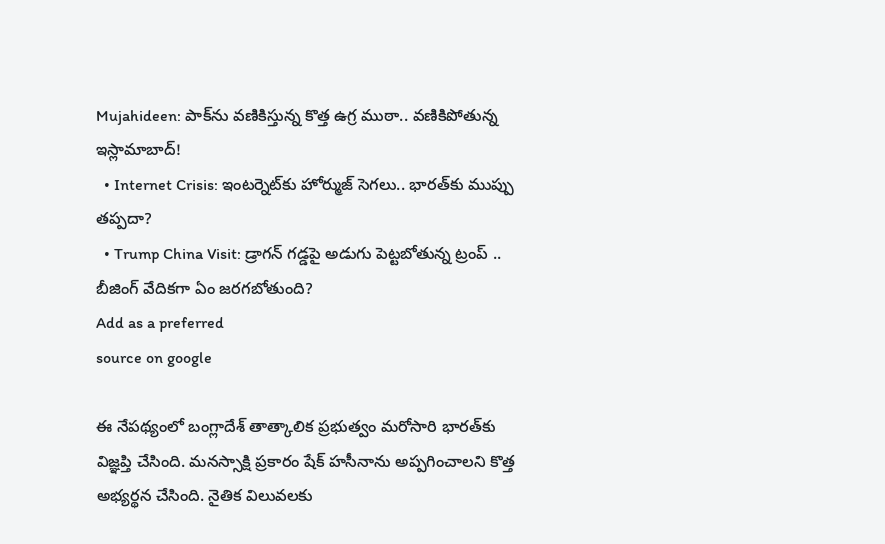Mujahideen: పాక్‌ను వణికిస్తున్న కొత్త ఉగ్ర ముఠా.. వణికిపోతున్న ఇస్లామాబాద్!
  • Internet Crisis: ఇంటర్నెట్‌కు హోర్ముజ్ సెగలు.. భారత్‌కు ముప్పు తప్పదా?
  • Trump China Visit: డ్రాగన్ గడ్డపై అడుగు పెట్టబోతున్న ట్రంప్ .. బీజింగ్ వేదికగా ఏం జరగబోతుంది?
Add as a preferred
source on google

ఈ నేపథ్యంలో బంగ్లాదేశ్ తాత్కాలిక ప్రభుత్వం మరోసారి భారత్‌కు విజ్ఞప్తి చేసింది. మనస్సాక్షి ప్రకారం షేక్ హసీనాను అప్పగించాలని కొత్త అభ్యర్థన చేసింది. నైతిక విలువలకు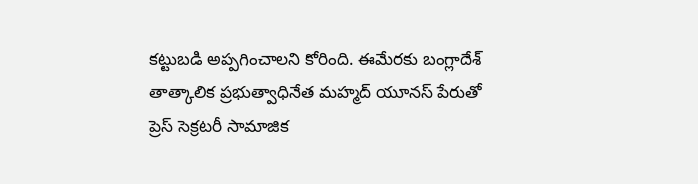కట్టుబడి అప్పగించాలని కోరింది. ఈమేరకు బంగ్లాదేశ్‌ తాత్కాలిక ప్రభుత్వాధినేత మహ్మద్‌ యూనస్‌ పేరుతో ప్రెస్‌ సెక్రటరీ సామాజిక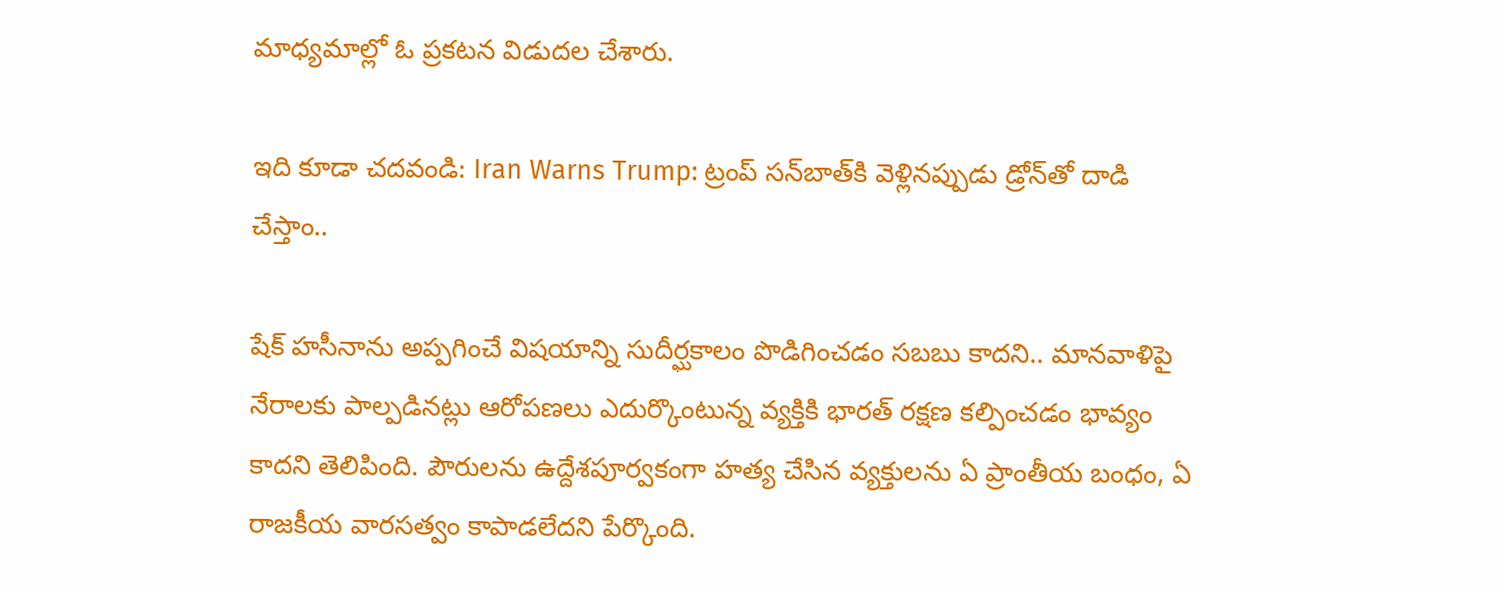మాధ్యమాల్లో ఓ ప్రకటన విడుదల చేశారు.

ఇది కూడా చదవండి: Iran Warns Trump: ట్రంప్ సన్‌బాత్‌కి వెళ్లినప్పుడు డ్రోన్‌తో దాడి చేస్తాం..

షేక్‌ హసీనాను అప్పగించే విషయాన్ని సుదీర్ఘకాలం పొడిగించడం సబబు కాదని.. మానవాళిపై నేరాలకు పాల్పడినట్లు ఆరోపణలు ఎదుర్కొంటున్న వ్యక్తికి భారత్‌ రక్షణ కల్పించడం భావ్యం కాదని తెలిపింది. పౌరులను ఉద్దేశపూర్వకంగా హత్య చేసిన వ్యక్తులను ఏ ప్రాంతీయ బంధం, ఏ రాజకీయ వారసత్వం కాపాడలేదని పేర్కొంది.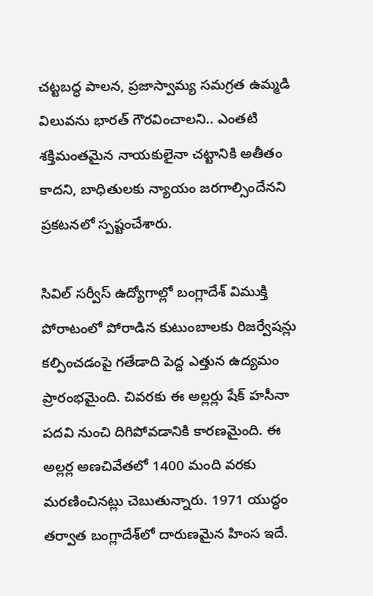చట్టబద్ధ పాలన, ప్రజాస్వామ్య సమగ్రత ఉమ్మడి విలువను భారత్‌ గౌరవించాలని.. ఎంతటి శక్తిమంతమైన నాయకులైనా చట్టానికి అతీతం కాదని, బాధితులకు న్యాయం జరగాల్సిందేనని ప్రకటనలో స్పష్టంచేశారు.

సివిల్ సర్వీస్ ఉద్యోగాల్లో బంగ్లాదేశ్ విముక్తి పోరాటంలో పోరాడిన కుటుంబాలకు రిజర్వేషన్లు కల్పించడంపై గతేడాది పెద్ద ఎత్తున ఉద్యమం ప్రారంభమైంది. చివరకు ఈ అల్లర్లు షేక్ హసీనా పదవి నుంచి దిగిపోవడానికి కారణమైంది. ఈ అల్లర్ల అణచివేతలో 1400 మంది వరకు మరణించినట్లు చెబుతున్నారు. 1971 యుద్ధం తర్వాత బంగ్లాదేశ్‌లో దారుణమైన హింస ఇదే.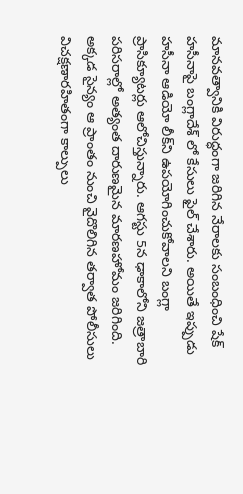మానవత్వానికి విరుద్ధంగా జరిగిన నేరాలకు సంబంధించి షేక్ హసీనాపై బంగ్లాదేశ్ ‌లో కేసులు ఫైల్ చేశారు. అయితే ఇప్పుడు హసీనా ఆడియో లీక్‌ని ఉపయోగించుకోవాలని బంగ్లా ప్రాసిక్యూటర్లు ఆలోచిస్తున్నారు. ఆగస్టు 5న ఢాకాలోని జత్రాబారి పరిసరాల్లో అత్యంత దారుణమైన మారణహోమం జరిగింది. అక్కడ సైన్యం ఆ ప్రాంతం నుంచి వైదొలిగిన తర్వాత పోలీసులు విచక్షణారహితంగా కాల్పులు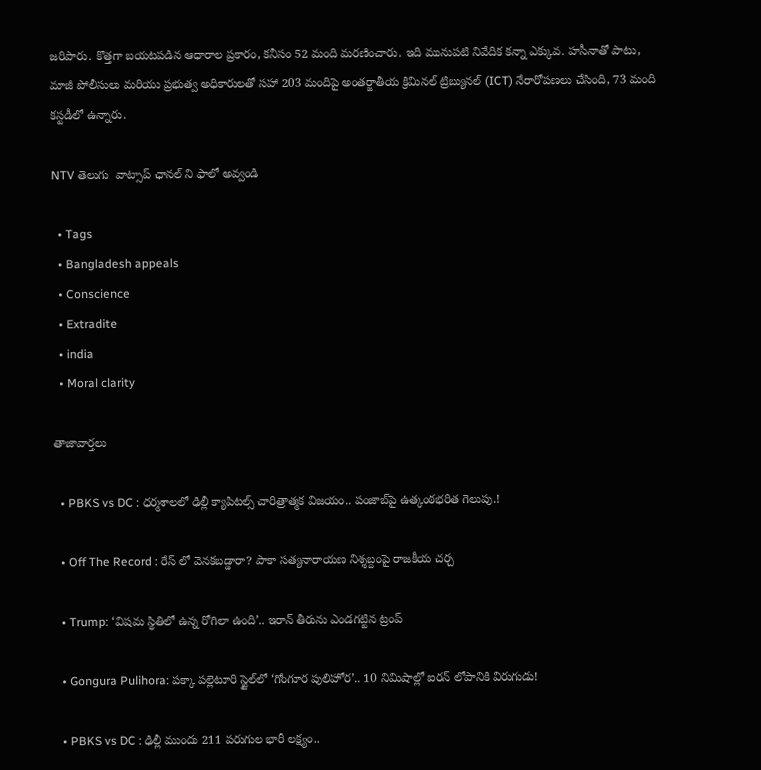జరిపారు. కొత్తగా బయటపడిన ఆధారాల ప్రకారం, కనీసం 52 మంది మరణించారు. ఇది మునుపటి నివేదిక కన్నా ఎక్కువ. హసీనాతో పాటు, మాజీ పోలీసులు మరియు ప్రభుత్వ అధికారులతో సహా 203 మందిపై అంతర్జాతీయ క్రిమినల్ ట్రిబ్యునల్ (ICT) నేరారోపణలు చేసింది, 73 మంది కస్టడీలో ఉన్నారు.

NTV తెలుగు  వాట్సాప్ ఛానల్ ని ఫాలో అవ్వండి

  • Tags
  • Bangladesh appeals
  • Conscience
  • Extradite
  • india
  • Moral clarity

తాజావార్తలు

  • PBKS vs DC : ధర్మశాలలో ఢిల్లీ క్యాపిటల్స్ చారిత్రాత్మక విజయం.. పంజాబ్‌పై ఉత్కంఠభరిత గెలుపు.!

  • Off The Record : రేస్ లో వెనకబడ్డారా? పాకా సత్యనారాయణ నిశ్శబ్దంపై రాజకీయ చర్చ

  • Trump: ‘విషమ స్థితిలో ఉన్న రోగిలా ఉంది’.. ఇరాన్‌ తీరును ఎండగట్టిన ట్రంప్

  • Gongura Pulihora: పక్కా పల్లెటూరి స్టైల్‌లో ‘గోంగూర పులిహోర’.. 10 నిమిషాల్లో ఐరన్ లోపానికి విరుగుడు!

  • PBKS vs DC : ఢిల్లీ ముందు 211 పరుగుల భారీ లక్ష్యం..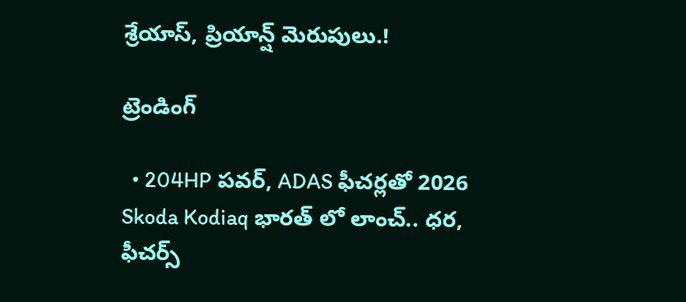శ్రేయాస్, ప్రియాన్ష్ మెరుపులు.!

ట్రెండింగ్‌

  • 204HP పవర్, ADAS ఫీచర్లతో 2026 Skoda Kodiaq భారత్ లో లాంచ్.. ధర, ఫీచర్స్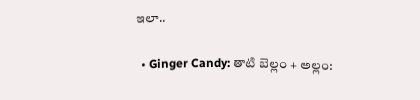ఇలా..

  • Ginger Candy: తాటి బెల్లం + అల్లం: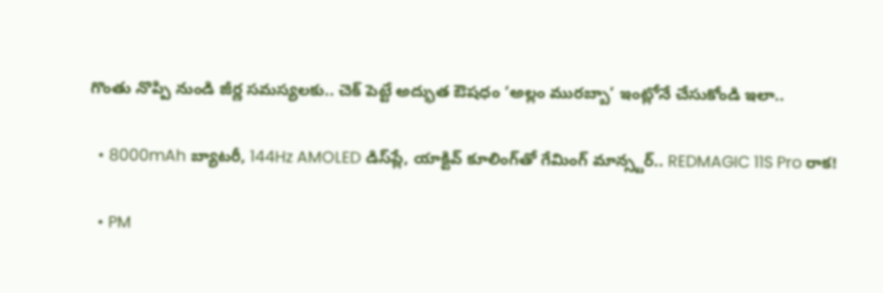గొంతు నొప్పి నుండి జీర్ణ సమస్యలకు.. చెక్ పెట్టే అద్భుత ఔషధం ‘అల్లం మురబ్బా’ ఇంట్లోనే చేసుకోండి ఇలా..

  • 8000mAh బ్యాటరీ, 144Hz AMOLED డిస్‌ప్లే, యాక్టివ్ కూలింగ్‌తో గేమింగ్ మాన్స్టర్.. REDMAGIC 11S Pro రాక!

  • PM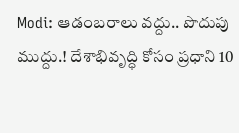Modi: ఆడంబరాలు వద్దు.. పొదుపు ముద్దు.! దేశాభివృద్ధి కోసం ప్రధాని 10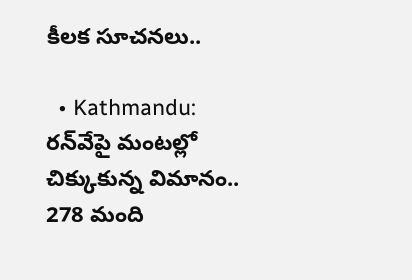కీలక సూచనలు..

  • Kathmandu: రన్‌వేపై మంటల్లో చిక్కుకున్న విమానం.. 278 మంది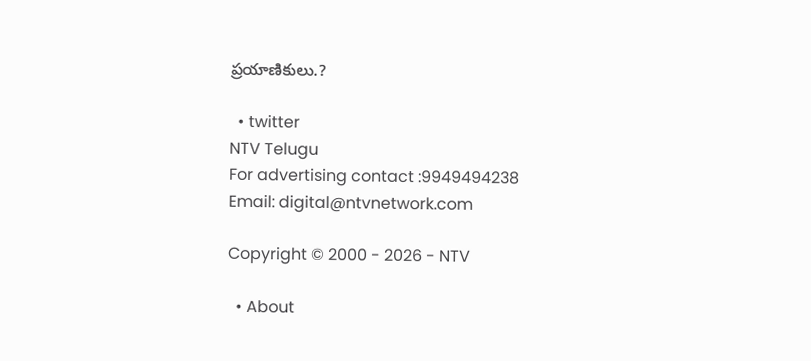ప్రయాణికులు.?

  • twitter
NTV Telugu
For advertising contact :9949494238
Email: digital@ntvnetwork.com

Copyright © 2000 - 2026 - NTV

  • About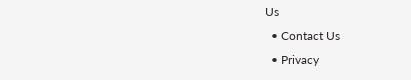Us
  • Contact Us
  • Privacy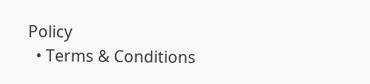Policy
  • Terms & Conditions